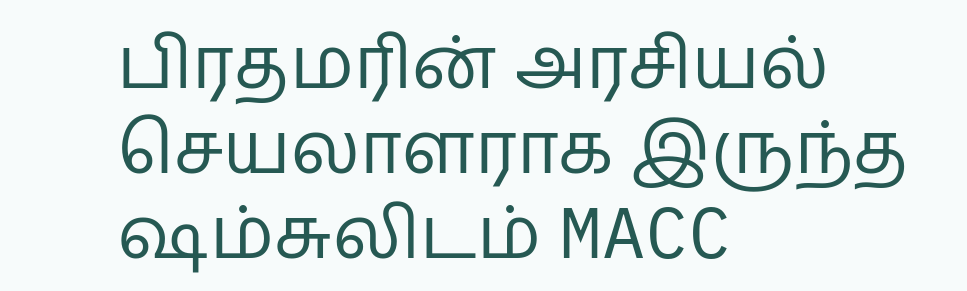பிரதமரின் அரசியல் செயலாளராக இருந்த ஷம்சுலிடம் MACC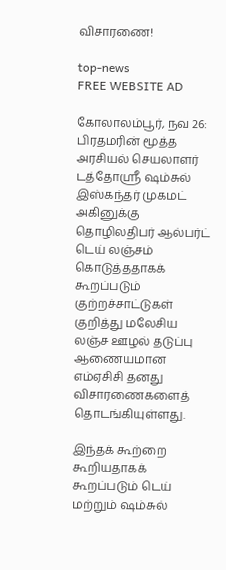விசாரணை!

top-news
FREE WEBSITE AD

கோலாலம்பூர், நவ 26: பிரதமரின் மூத்த அரசியல் செயலாளர் டத்தோஸ்ரீ ஷம்சுல் இஸ்கந்தர் முகமட் அகினுக்கு தொழிலதிபர் ஆல்பர்ட் டெய் லஞ்சம் கொடுத்ததாகக் கூறப்படும் குற்றச்சாட்டுகள் குறித்து மலேசிய லஞ்ச ஊழல் தடுப்பு ஆணையமான எம்ஏசிசி தனது  விசாரணைகளைத் தொடங்கியுள்ளது.

இந்தக் கூற்றை கூறியதாகக் கூறப்படும் டெய் மற்றும் ஷம்சுல்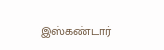இஸ்கண்டார்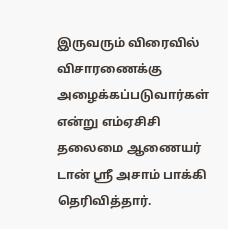இருவரும் விரைவில் விசாரணைக்கு அழைக்கப்படுவார்கள் என்று எம்ஏசிசி தலைமை ஆணையர் டான் ஸ்ரீ அசாம் பாக்கி தெரிவித்தார்.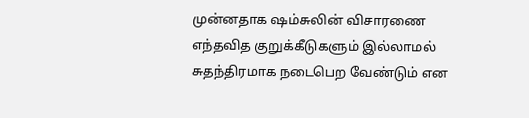முன்னதாக ஷம்சுலின் விசாரணை எந்தவித குறுக்கீடுகளும் இல்லாமல் சுதந்திரமாக நடைபெற வேண்டும் என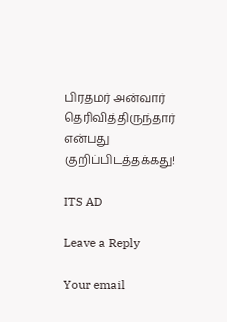பிரதமர் அன்வார் தெரிவித்திருந்தார் என்பது குறிப்பிடத்தக்கது!

ITS AD

Leave a Reply

Your email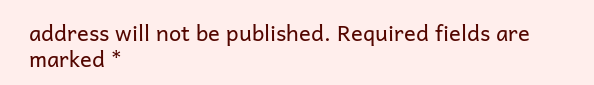address will not be published. Required fields are marked *